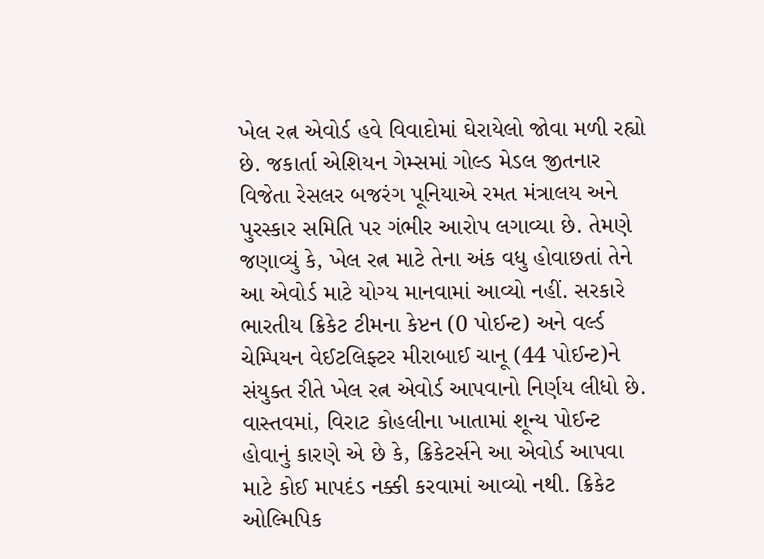ખેલ રત્ન એવોર્ડ હવે વિવાદોમાં ઘેરાયેલો જોવા મળી રહ્યો છે. જકાર્તા એશિયન ગેમ્સમાં ગોલ્ડ મેડલ જીતનાર વિજેતા રેસલર બજરંગ પૂનિયાએ રમત મંત્રાલય અને પુરસ્કાર સમિતિ પર ગંભીર આરોપ લગાવ્યા છે. તેમણે જણાવ્યું કે, ખેલ રત્ન માટે તેના અંક વધુ હોવાછતાં તેને આ એવોર્ડ માટે યોગ્ય માનવામાં આવ્યો નહીં. સરકારે ભારતીય ક્રિકેટ ટીમના કેપ્ટન (0 પોઈન્ટ) અને વર્લ્ડ ચેમ્પિયન વેઈટલિફ્ટર મીરાબાઈ ચાનૂ (44 પોઈન્ટ)ને સંયુક્ત રીતે ખેલ રત્ન એવોર્ડ આપવાનો નિર્ણય લીધો છે. વાસ્તવમાં, વિરાટ કોહલીના ખાતામાં શૂન્ય પોઈન્ટ હોવાનું કારણે એ છે કે, ક્રિકેટર્સને આ એવોર્ડ આપવા માટે કોઈ માપદંડ નક્કી કરવામાં આવ્યો નથી. ક્રિકેટ ઓલ્મિપિક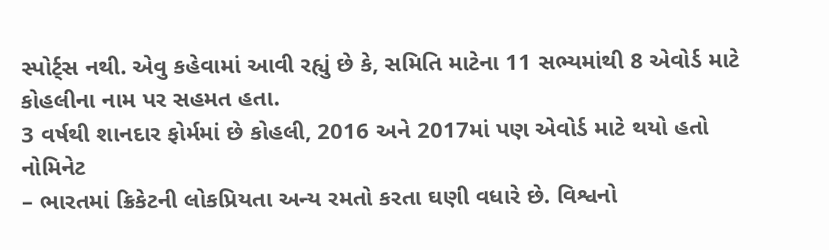સ્પોર્ટ્સ નથી. એવુ કહેવામાં આવી રહ્યું છે કે, સમિતિ માટેના 11 સભ્યમાંથી 8 એવોર્ડ માટે કોહલીના નામ પર સહમત હતા.
3 વર્ષથી શાનદાર ફોર્મમાં છે કોહલી, 2016 અને 2017માં પણ એવોર્ડ માટે થયો હતો નોમિનેટ
– ભારતમાં ક્રિકેટની લોકપ્રિયતા અન્ય રમતો કરતા ઘણી વધારે છે. વિશ્વનો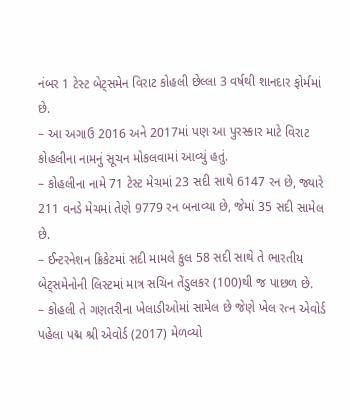નંબર 1 ટેસ્ટ બેટ્સમેન વિરાટ કોહલી છેલ્લા 3 વર્ષથી શાનદાર ફોર્મમાં છે.
– આ અગાઉ 2016 અને 2017માં પણ આ પુરસ્કાર માટે વિરાટ કોહલીના નામનું સૂચન મોકલવામાં આવ્યું હતું.
– કોહલીના નામે 71 ટેસ્ટ મેચમાં 23 સદી સાથે 6147 રન છે, જ્યારે 211 વનડે મેચમાં તેણે 9779 રન બનાવ્યા છે, જેમાં 35 સદી સામેલ છે.
– ઈન્ટરનેશન ક્રિકેટમાં સદી મામલે કુલ 58 સદી સાથે તે ભારતીય બેટ્સમેનોની લિસ્ટમાં માત્ર સચિન તેંડુલકર (100)થી જ પાછળ છે.
– કોહલી તે ગણતરીના ખેલાડીઓમાં સામેલ છે જેણે ખેલ રત્ન એવોર્ડ પહેલા પદ્મ શ્રી એવોર્ડ (2017) મેળવ્યો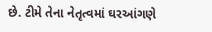છે. ટીમે તેના નેતૃત્વમાં ઘરઆંગણે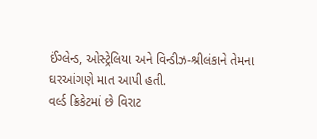ઈંગ્લેન્ડ, ઓસ્ટ્રેલિયા અને વિન્ડીઝ-શ્રીલંકાને તેમના ઘરઆંગણે માત આપી હતી.
વર્લ્ડ ક્રિકેટમાં છે વિરાટ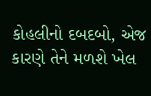કોહલીનો દબદબો, એજ કારણે તેને મળશે ખેલ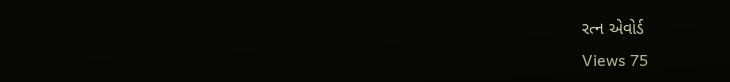રત્ન એવોર્ડ
Views 75